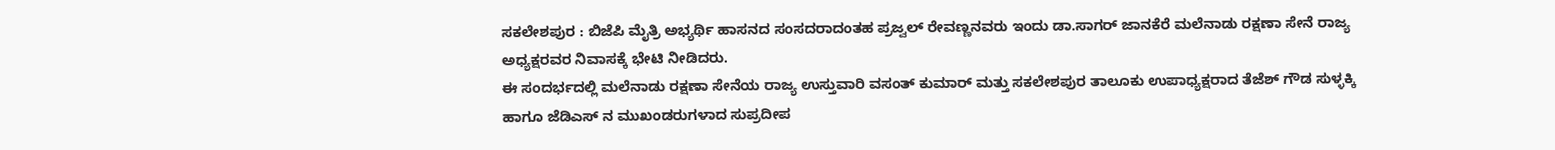ಸಕಲೇಶಪುರ : ಬಿಜೆಪಿ ಮೈತ್ರಿ ಅಭ್ಯರ್ಥಿ ಹಾಸನದ ಸಂಸದರಾದಂತಹ ಪ್ರಜ್ವಲ್ ರೇವಣ್ಣನವರು ಇಂದು ಡಾ.ಸಾಗರ್ ಜಾನಕೆರೆ ಮಲೆನಾಡು ರಕ್ಷಣಾ ಸೇನೆ ರಾಜ್ಯ ಅಧ್ಯಕ್ಷರವರ ನಿವಾಸಕ್ಕೆ ಭೇಟಿ ನೀಡಿದರು.
ಈ ಸಂದರ್ಭದಲ್ಲಿ ಮಲೆನಾಡು ರಕ್ಷಣಾ ಸೇನೆಯ ರಾಜ್ಯ ಉಸ್ತುವಾರಿ ವಸಂತ್ ಕುಮಾರ್ ಮತ್ತು ಸಕಲೇಶಪುರ ತಾಲೂಕು ಉಪಾಧ್ಯಕ್ಷರಾದ ತೆಜೆಶ್ ಗೌಡ ಸುಳ್ಳಕ್ಕಿ ಹಾಗೂ ಜೆಡಿಎಸ್ ನ ಮುಖಂಡರುಗಳಾದ ಸುಪ್ರದೀಪ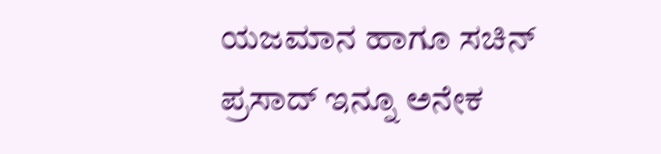ಯಜಮಾನ ಹಾಗೂ ಸಚಿನ್ ಪ್ರಸಾದ್ ಇನ್ನೂ ಅನೇಕ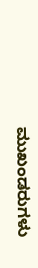ಮುಖಂಡರುಗಳು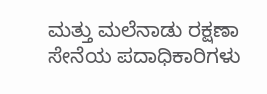ಮತ್ತು ಮಲೆನಾಡು ರಕ್ಷಣಾ ಸೇನೆಯ ಪದಾಧಿಕಾರಿಗಳು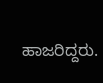ಹಾಜರಿದ್ದರು.